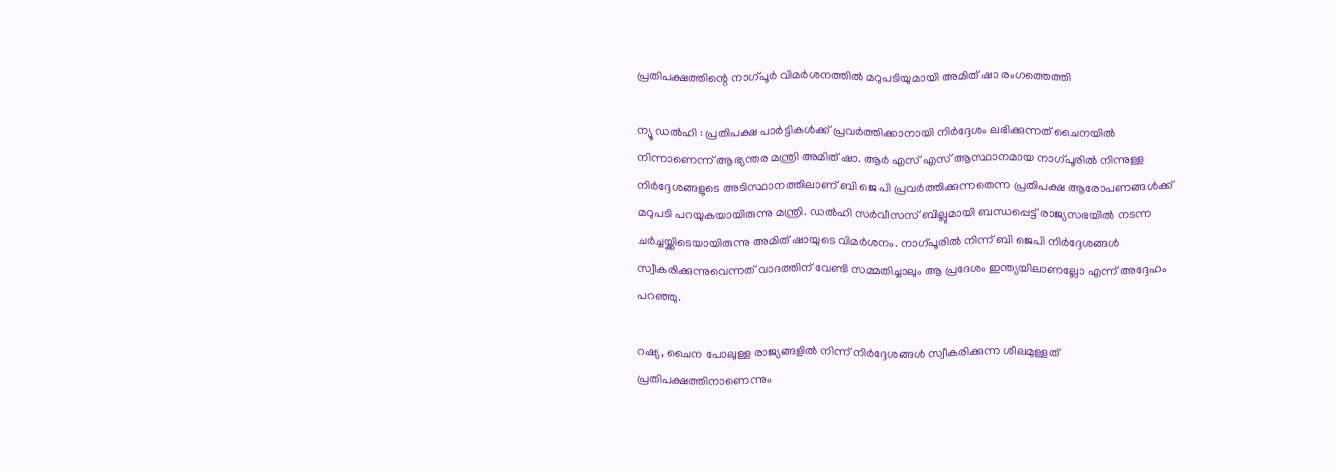പ്രതിപക്ഷത്തിന്റെ നാഗ്പൂർ വിമർശനത്തിൽ മറുപടിയുമായി അമിത് ഷാ രംഗത്തെത്തി

ന്യൂ ഡൽഹി : പ്രതിപക്ഷ പാർട്ടികൾക്ക് പ്രവർത്തിക്കാനായി നിർദ്ദേശം ലഭിക്കുന്നത് ചൈനയിൽ നിന്നാണെന്ന് ആഭ്യന്തര മന്ത്രി അമിത് ഷാ. ആർ എസ് എസ് ആസ്ഥാനമായ നാഗ്പൂരിൽ നിന്നുള്ള നിർദ്ദേശങ്ങളുടെ അടിസ്ഥാനത്തിലാണ് ബി ജെ പി പ്രവർത്തിക്കുന്നതെന്ന പ്രതിപക്ഷ ആരോപണങ്ങൾക്ക് മറുപടി പറയുകയായിരുന്നു മന്ത്രി. ഡൽഹി സർവീസസ് ബില്ലുമായി ബന്ധപ്പെട്ട് രാജ്യസഭയിൽ നടന്ന ചർച്ചയ്ക്കിടെയായിരുന്നു അമിത് ഷായുടെ വിമർശനം. നാഗ്പൂരിൽ നിന്ന് ബി ജെപി നിർദ്ദേശങ്ങൾ സ്വീകരിക്കുന്നുവെന്നത് വാദത്തിന് വേണ്ടി സമ്മതിച്ചാലും ആ പ്രദേശം ഇന്ത്യയിലാണല്ലോ എന്ന് അദ്ദേഹം പറഞ്ഞു.

റഷ്യ, ചൈന പോലുള്ള രാജ്യങ്ങളിൽ നിന്ന് നിർദ്ദേശങ്ങൾ സ്വീകരിക്കുന്ന ശീലമുള്ളത് പ്രതിപക്ഷത്തിനാണെന്നും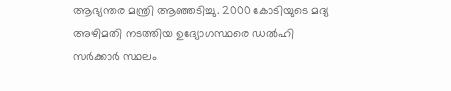ആഭ്യന്തര മന്ത്രി ആഞ്ഞടിച്ചു. 2000 കോടിയുടെ മദ്യ അഴിമതി നടത്തിയ ഉദ്യോഗസ്ഥരെ ഡൽഹി സർക്കാർ സ്ഥലം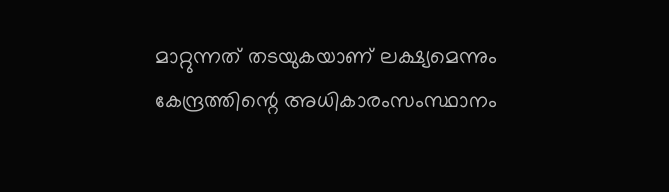മാറ്റുന്നത് തടയുകയാണ് ലക്ഷ്യമെന്നും കേന്ദ്രത്തിന്റെ അധികാരംസംസ്ഥാനം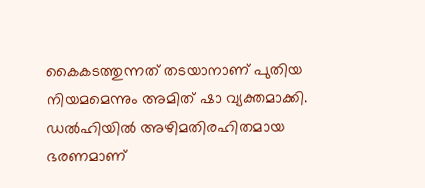കൈകടത്തുന്നത് തടയാനാണ് പുതിയ നിയമമെന്നും അമിത് ഷാ വ്യക്തമാക്കി. ഡൽഹിയിൽ അഴിമതിരഹിതമായ ഭരണമാണ്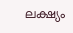ലക്ഷ്യം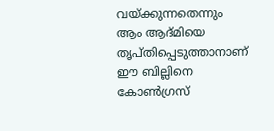വയ്ക്കുന്നതെന്നും ആം ആദ്മിയെ തൃപ്തിപ്പെടുത്താനാണ് ഈ ബില്ലിനെ കോൺഗ്രസ്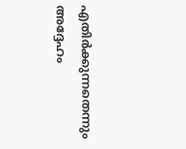എതിർക്കുന്നതെന്നും അദ്ദേഹം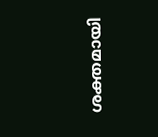ശക്തമായി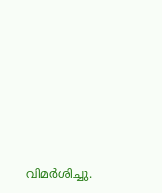വിമർശിച്ചു.